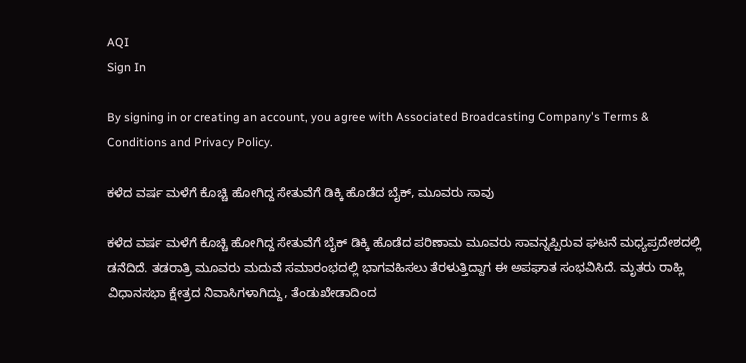AQI
Sign In

By signing in or creating an account, you agree with Associated Broadcasting Company's Terms & Conditions and Privacy Policy.

ಕಳೆದ ವರ್ಷ ಮಳೆಗೆ ಕೊಚ್ಚಿ ಹೋಗಿದ್ದ ಸೇತುವೆಗೆ ಡಿಕ್ಕಿ ಹೊಡೆದ ಬೈಕ್, ಮೂವರು ಸಾವು

ಕಳೆದ ವರ್ಷ ಮಳೆಗೆ ಕೊಚ್ಚಿ ಹೋಗಿದ್ದ ಸೇತುವೆಗೆ ಬೈಕ್ ಡಿಕ್ಕಿ ಹೊಡೆದ ಪರಿಣಾಮ ಮೂವರು ಸಾವನ್ನಪ್ಪಿರುವ ಘಟನೆ ಮಧ್ಯಪ್ರದೇಶದಲ್ಲಿ ಡನೆದಿದೆ. ತಡರಾತ್ರಿ ಮೂವರು ಮದುವೆ ಸಮಾರಂಭದಲ್ಲಿ ಭಾಗವಹಿಸಲು ತೆರಳುತ್ತಿದ್ದಾಗ ಈ ಅಪಘಾತ ಸಂಭವಿಸಿದೆ. ಮೃತರು ರಾಹ್ಲಿ ವಿಧಾನಸಭಾ ಕ್ಷೇತ್ರದ ನಿವಾಸಿಗಳಾಗಿದ್ದು, ತೆಂಡುಖೇಡಾದಿಂದ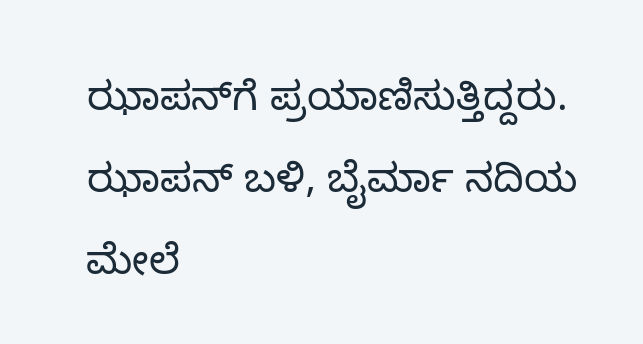ಝಾಪನ್‌ಗೆ ಪ್ರಯಾಣಿಸುತ್ತಿದ್ದರು. ಝಾಪನ್ ಬಳಿ, ಬೈರ್ಮಾ ನದಿಯ ಮೇಲೆ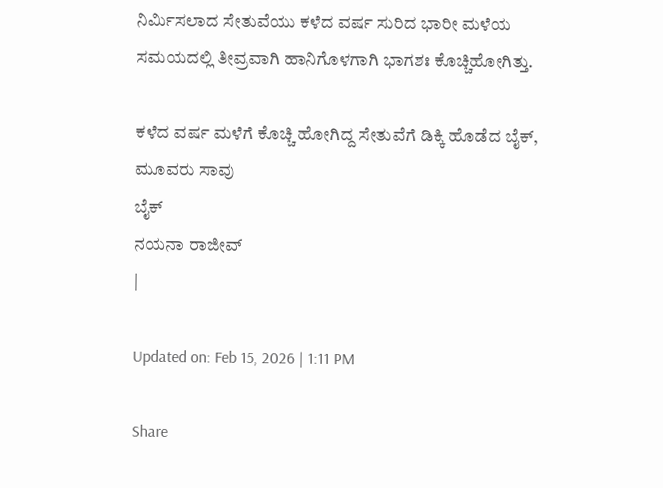ನಿರ್ಮಿಸಲಾದ ಸೇತುವೆಯು ಕಳೆದ ವರ್ಷ ಸುರಿದ ಭಾರೀ ಮಳೆಯ ಸಮಯದಲ್ಲಿ ತೀವ್ರವಾಗಿ ಹಾನಿಗೊಳಗಾಗಿ ಭಾಗಶಃ ಕೊಚ್ಚಿಹೋಗಿತ್ತು.

ಕಳೆದ ವರ್ಷ ಮಳೆಗೆ ಕೊಚ್ಚಿ ಹೋಗಿದ್ದ ಸೇತುವೆಗೆ ಡಿಕ್ಕಿ ಹೊಡೆದ ಬೈಕ್, ಮೂವರು ಸಾವು
ಬೈಕ್
ನಯನಾ ರಾಜೀವ್
|

Updated on: Feb 15, 2026 | 1:11 PM

Share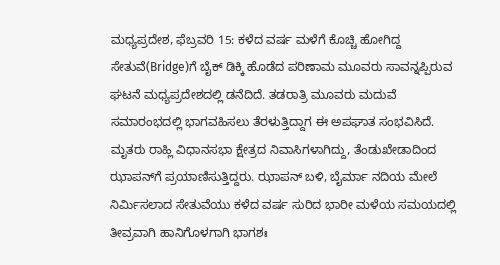ಮಧ್ಯಪ್ರದೇಶ, ಫೆಬ್ರವರಿ 15: ಕಳೆದ ವರ್ಷ ಮಳೆಗೆ ಕೊಚ್ಚಿ ಹೋಗಿದ್ದ ಸೇತುವೆ(Bridge)ಗೆ ಬೈಕ್ ಡಿಕ್ಕಿ ಹೊಡೆದ ಪರಿಣಾಮ ಮೂವರು ಸಾವನ್ನಪ್ಪಿರುವ ಘಟನೆ ಮಧ್ಯಪ್ರದೇಶದಲ್ಲಿ ಡನೆದಿದೆ. ತಡರಾತ್ರಿ ಮೂವರು ಮದುವೆ ಸಮಾರಂಭದಲ್ಲಿ ಭಾಗವಹಿಸಲು ತೆರಳುತ್ತಿದ್ದಾಗ ಈ ಅಪಘಾತ ಸಂಭವಿಸಿದೆ. ಮೃತರು ರಾಹ್ಲಿ ವಿಧಾನಸಭಾ ಕ್ಷೇತ್ರದ ನಿವಾಸಿಗಳಾಗಿದ್ದು, ತೆಂಡುಖೇಡಾದಿಂದ ಝಾಪನ್‌ಗೆ ಪ್ರಯಾಣಿಸುತ್ತಿದ್ದರು. ಝಾಪನ್ ಬಳಿ, ಬೈರ್ಮಾ ನದಿಯ ಮೇಲೆ ನಿರ್ಮಿಸಲಾದ ಸೇತುವೆಯು ಕಳೆದ ವರ್ಷ ಸುರಿದ ಭಾರೀ ಮಳೆಯ ಸಮಯದಲ್ಲಿ ತೀವ್ರವಾಗಿ ಹಾನಿಗೊಳಗಾಗಿ ಭಾಗಶಃ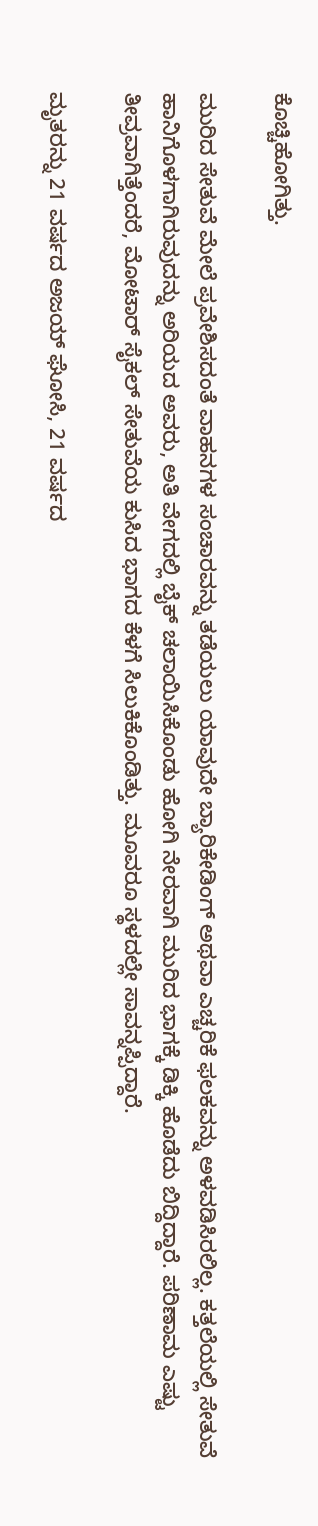ಕೊಚ್ಚಿಹೋಗಿತ್ತು.

ಮುರಿದ ಸೇತುವೆ ಮೇಲೆ ಪ್ರವೇಶಿಸದಂತೆ ವಾಹನಗಳ ಸಂಚಾರವನ್ನು ತಡೆಯಲು ಯಾವುದೇ ಬ್ಯಾರಿಕೇಡಿಂಗ್ ಅಥವಾ ಎಚ್ಚರಿಕೆ ಫಲಕವನ್ನು ಅಳವಡಿಸಿರಲಿಲ್ಲ. ಕತ್ತಲೆಯಲ್ಲಿ ಸೇತುವೆ ಹಾನಿಗೊಳಗಾಗಿರುವುದನ್ನು ಅರಿಯದ ಅವರು, ಅತಿ ವೇಗದಲ್ಲಿ ಬೈಕ್ ಚಲಾಯಿಸಿಕೊಂಡು ಹೋಗಿ ನೇರವಾಗಿ ಮುರಿದ ಭಾಗಕ್ಕೆ ಡಿಕ್ಕಿ ಹೊಡೆದು ಬಿದ್ದಿದ್ದಾರೆ. ಪರಿಣಾಮ ಎಷ್ಟು ತೀವ್ರವಾಗಿತ್ತೆಂದರೆ, ಮೋಟಾರ್ ಸೈಕಲ್ ಸೇತುವೆಯ ಕುಸಿದ ಭಾಗದ ಕೆಳಗೆ ಸಿಲುಕಿಕೊಂಡಿತ್ತು. ಮೂವರೂ ಸ್ಥಳದಲ್ಲೇ ಸಾವನ್ನಪ್ಪಿದ್ದಾರೆ.

ಮೃತರನ್ನು 21 ವರ್ಷದ ಅಜಯ್ ಘೋಸಿ, 21 ವರ್ಷದ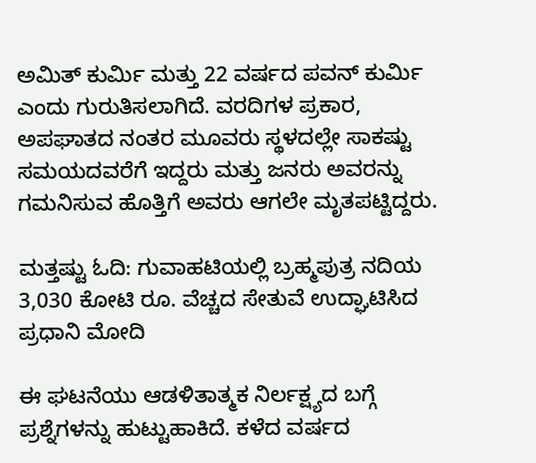ಅಮಿತ್ ಕುರ್ಮಿ ಮತ್ತು 22 ವರ್ಷದ ಪವನ್ ಕುರ್ಮಿ ಎಂದು ಗುರುತಿಸಲಾಗಿದೆ. ವರದಿಗಳ ಪ್ರಕಾರ, ಅಪಘಾತದ ನಂತರ ಮೂವರು ಸ್ಥಳದಲ್ಲೇ ಸಾಕಷ್ಟು ಸಮಯದವರೆಗೆ ಇದ್ದರು ಮತ್ತು ಜನರು ಅವರನ್ನು ಗಮನಿಸುವ ಹೊತ್ತಿಗೆ ಅವರು ಆಗಲೇ ಮೃತಪಟ್ಟಿದ್ದರು.

ಮತ್ತಷ್ಟು ಓದಿ: ಗುವಾಹಟಿಯಲ್ಲಿ ಬ್ರಹ್ಮಪುತ್ರ ನದಿಯ 3,030 ಕೋಟಿ ರೂ. ವೆಚ್ಚದ ಸೇತುವೆ ಉದ್ಘಾಟಿಸಿದ ಪ್ರಧಾನಿ ಮೋದಿ

ಈ ಘಟನೆಯು ಆಡಳಿತಾತ್ಮಕ ನಿರ್ಲಕ್ಷ್ಯದ ಬಗ್ಗೆ ಪ್ರಶ್ನೆಗಳನ್ನು ಹುಟ್ಟುಹಾಕಿದೆ. ಕಳೆದ ವರ್ಷದ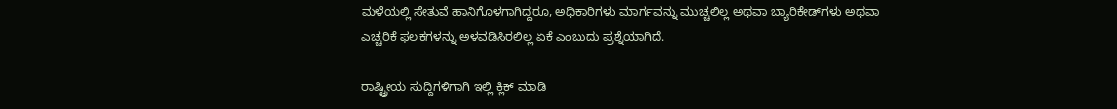ಮಳೆಯಲ್ಲಿ ಸೇತುವೆ ಹಾನಿಗೊಳಗಾಗಿದ್ದರೂ, ಅಧಿಕಾರಿಗಳು ಮಾರ್ಗವನ್ನು ಮುಚ್ಚಲಿಲ್ಲ ಅಥವಾ ಬ್ಯಾರಿಕೇಡ್‌ಗಳು ಅಥವಾ ಎಚ್ಚರಿಕೆ ಫಲಕಗಳನ್ನು ಅಳವಡಿಸಿರಲಿಲ್ಲ ಏಕೆ ಎಂಬುದು ಪ್ರಶ್ನೆಯಾಗಿದೆ.

ರಾಷ್ಟ್ರೀಯ ಸುದ್ದಿಗಳಿಗಾಗಿ ಇಲ್ಲಿ ಕ್ಲಿಕ್ ಮಾಡಿ